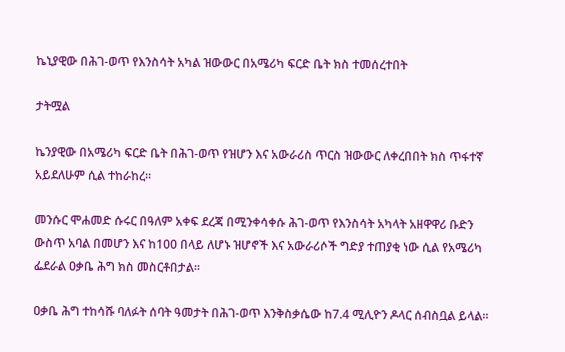ኬኒያዊው በሕገ-ወጥ የእንስሳት አካል ዝውውር በአሜሪካ ፍርድ ቤት ክስ ተመሰረተበት

ታትሟል

ኬንያዊው በአሜሪካ ፍርድ ቤት በሕገ-ወጥ የዝሆን እና አውራሪስ ጥርስ ዝውውር ለቀረበበት ክስ ጥፋተኛ አይደለሁም ሲል ተከራከረ።

መንሱር ሞሐመድ ሱሩር በዓለም አቀፍ ደረጃ በሚንቀሳቀሱ ሕገ-ወጥ የእንስሳት አካላት አዘዋዋሪ ቡድን ውስጥ አባል በመሆን እና ከ100 በላይ ለሆኑ ዝሆኖች እና አውራሪሶች ግድያ ተጠያቂ ነው ሲል የአሜሪካ ፌደራል ዐቃቤ ሕግ ክስ መስርቶበታል።

ዐቃቤ ሕግ ተከሳሹ ባለፉት ሰባት ዓመታት በሕገ-ወጥ እንቅስቃሴው ከ7.4 ሚሊዮን ዶላር ሰብስቧል ይላል።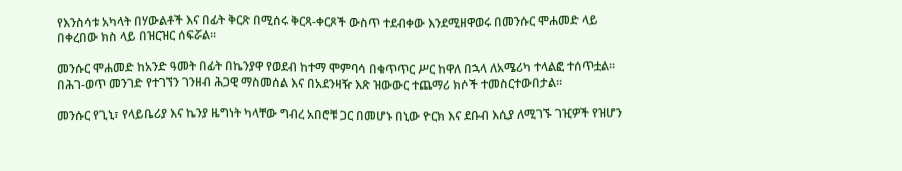የእንስሳቱ አካላት በሃውልቶች እና በፊት ቅርጽ በሚሰሩ ቅርጻ-ቀርጾች ውስጥ ተደብቀው እንደሚዘዋወሩ በመንሱር ሞሐመድ ላይ በቀረበው ክስ ላይ በዝርዝር ሰፍሯል።

መንሱር ሞሐመድ ከአንድ ዓመት በፊት በኬንያዋ የወደብ ከተማ ሞምባሳ በቁጥጥር ሥር ከዋለ በኋላ ለአሜሪካ ተላልፎ ተሰጥቷል። በሕገ-ወጥ መንገድ የተገኘን ገንዘብ ሕጋዊ ማስመሰል እና በአደንዛዥ እጽ ዝውውር ተጨማሪ ክሶች ተመስርተውበታል።

መንሱር የጊኒ፣ የላይቤሪያ እና ኬንያ ዜግነት ካላቸው ግብረ አበሮቹ ጋር በመሆኑ በኒው ዮርክ እና ደቡብ እሲያ ለሚገኙ ገዢዎች የዝሆን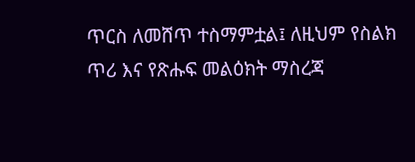ጥርስ ለመሸጥ ተስማምቷል፤ ለዚህም የስልክ ጥሪ እና የጽሑፍ መልዕክት ማስረጃ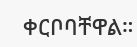ቀርቦባቸዋል።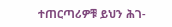ተጠርጣሪዎቹ ይህን ሕገ-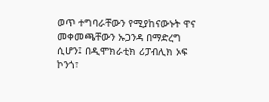ወጥ ተግባራቸውን የሚያከናውኑት ዋና መቀመጫቸውን ኡጋንዳ በማድረግ ሲሆን፤ በዲሞክራቲክ ሪፓብሊክ ኦፍ ኮንጎ፣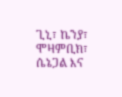ጊኒ፣ ኬንያ፣ ሞዛምቢክ፣ ሴኔጋል እና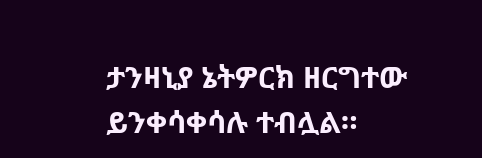ታንዛኒያ ኔትዎርክ ዘርግተው ይንቀሳቀሳሉ ተብሏል።